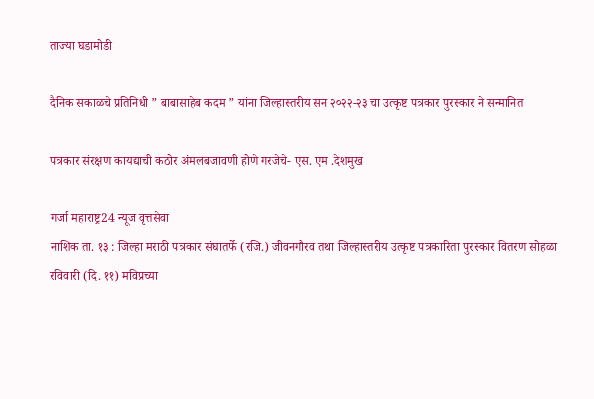ताज्या घडामोडी

दैनिक सकाळचे प्रतिनिधी ” बाबासाहेब कदम ” यांना जिल्हास्तरीय सन २०२२-२३ चा उत्कृष्ट पत्रकार पुरस्कार ने सन्मानित

पत्रकार संरक्षण कायद्याची कठोर अंमलबजावणी होणे गरजेचे- एस. एम .देशमुख

गर्जा महाराष्ट्र24 न्यूज वृत्तसेवा
नाशिक ता. १३ : जिल्हा मराठी पत्रकार संघातर्फे (रजि.) जीवनगौरव तथा जिल्हास्तरीय उत्कृष्ट पत्रकारिता पुरस्कार वितरण सोहळा रविवारी (दि. ११) मविप्रच्या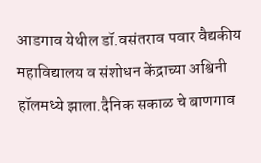आडगाव येथील डॉ.वसंतराव पवार वैद्यकीय महाविद्यालय व संशोधन केंद्राच्या अश्विनी हॉलमध्ये झाला.दैनिक सकाळ चे बाणगाव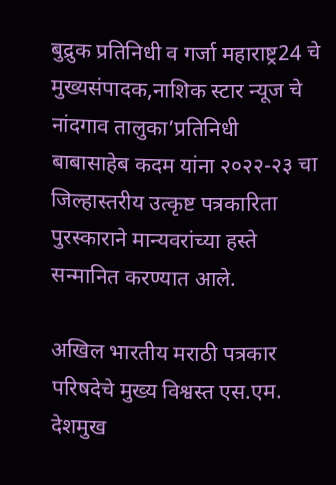बुद्रुक प्रतिनिधी व गर्जा महाराष्ट्र24 चे मुख्यसंपादक,नाशिक स्टार न्यूज चे नांदगाव तालुका’प्रतिनिधी बाबासाहेब कदम यांना २०२२-२३ चा जिल्हास्तरीय उत्कृष्ट पत्रकारिता पुरस्काराने मान्यवरांच्या हस्ते सन्मानित करण्यात आले.

अखिल भारतीय मराठी पत्रकार परिषदेचे मुख्य विश्वस्त एस.एम. देशमुख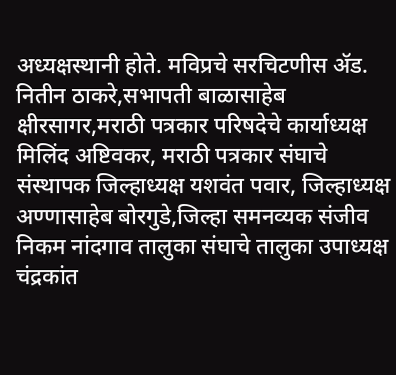अध्यक्षस्थानी होते. मविप्रचे सरचिटणीस ॲड. नितीन ठाकरे,सभापती बाळासाहेब क्षीरसागर,मराठी पत्रकार परिषदेचे कार्याध्यक्ष मिलिंद अष्टिवकर, मराठी पत्रकार संघाचे संस्थापक जिल्हाध्यक्ष यशवंत पवार, जिल्हाध्यक्ष अण्णासाहेब बोरगुडे,जिल्हा समनव्यक संजीव निकम नांदगाव तालुका संघाचे तालुका उपाध्यक्ष चंद्रकांत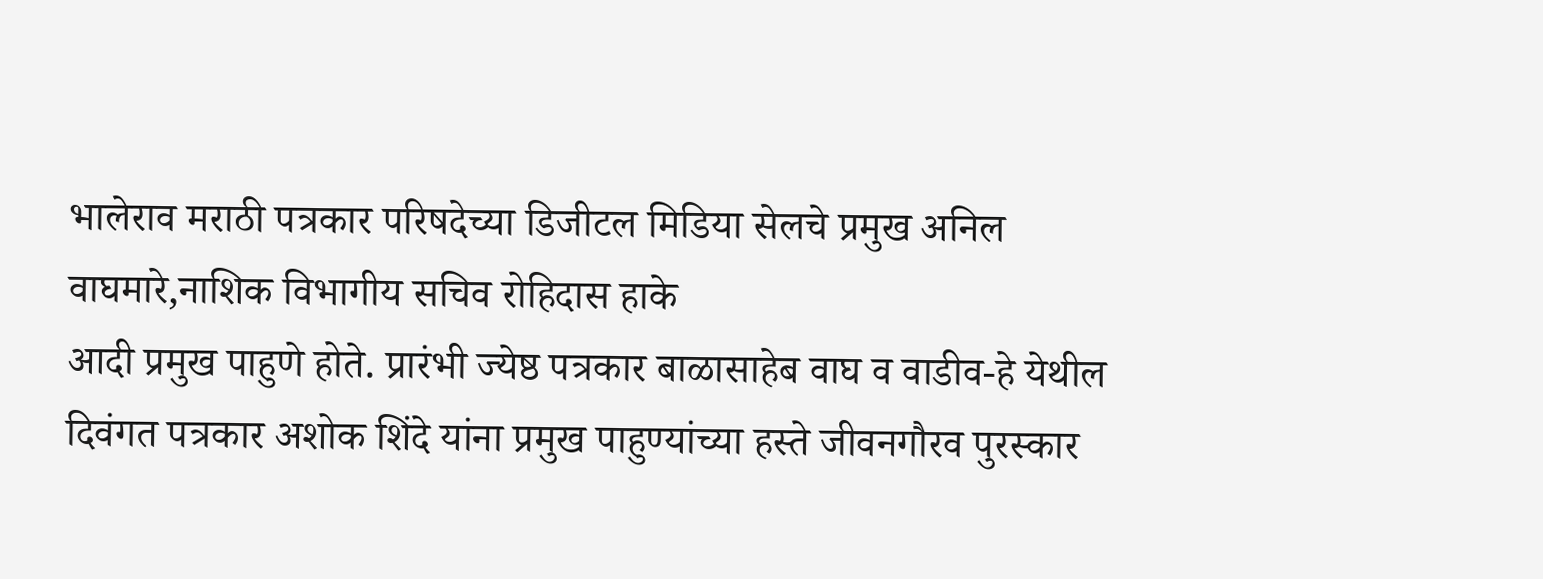भालेराव मराठी पत्रकार परिषदेच्या डिजीटल मिडिया सेलचे प्रमुख अनिल वाघमारे,नाशिक विभागीय सचिव रोहिदास हाके
आदी प्रमुख पाहुणे होते. प्रारंभी ज्येष्ठ पत्रकार बाळासाहेब वाघ व वाडीव-हे येथील दिवंगत पत्रकार अशोक शिंदे यांना प्रमुख पाहुण्यांच्या हस्ते जीवनगौरव पुरस्कार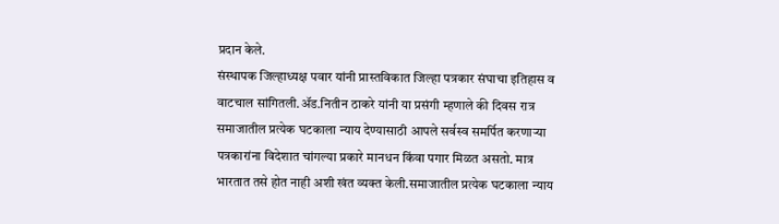प्रदान केले.
संस्थापक जिल्हाध्यक्ष पवार यांनी प्रास्तविकात जिल्हा पत्रकार संघाचा इतिहास व वाटचाल सांगितली.ॲड.नितीन ठाकरे यांनी या प्रसंगी म्हणाले की दिवस रात्र समाजातील प्रत्येक घटकाला न्याय देण्यासाठी आपले सर्वस्व समर्पित करणाऱ्या पत्रकारांना विदेशात चांगल्या प्रकारे मानधन किंवा पगार मिळत असतो. मात्र भारतात तसे होत नाही अशी खंत व्यक्त केली.समाजातील प्रत्येक घटकाला न्याय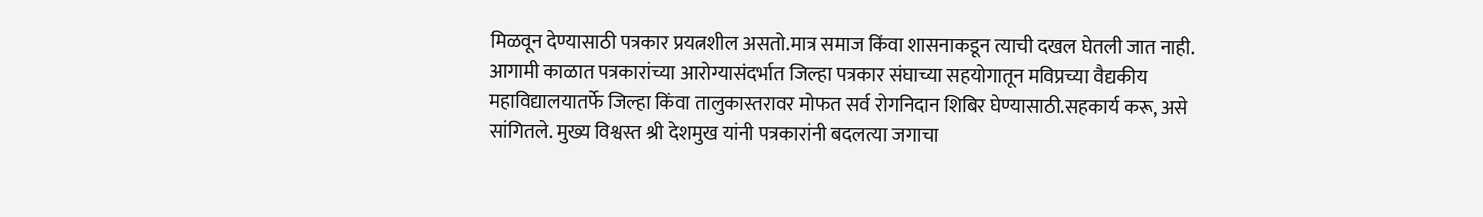मिळवून देण्यासाठी पत्रकार प्रयत्नशील असतो.मात्र समाज किंवा शासनाकडून त्याची दखल घेतली जात नाही. आगामी काळात पत्रकारांच्या आरोग्यासंदर्भात जिल्हा पत्रकार संघाच्या सहयोगातून मविप्रच्या वैद्यकीय महाविद्यालयातर्फे जिल्हा किंवा तालुकास्तरावर मोफत सर्व रोगनिदान शिबिर घेण्यासाठी.सहकार्य करू, असे सांगितले. मुख्य विश्वस्त श्री देशमुख यांनी पत्रकारांनी बदलत्या जगाचा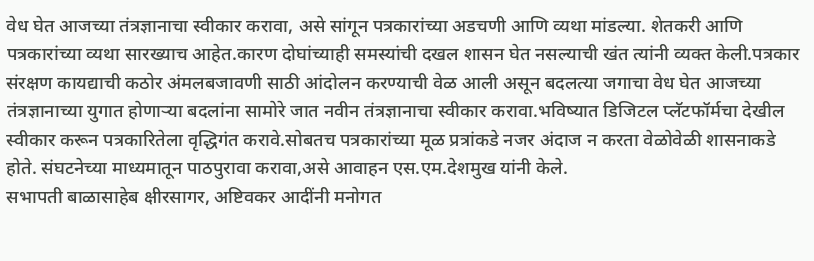वेध घेत आजच्या तंत्रज्ञानाचा स्वीकार करावा, असे सांगून पत्रकारांच्या अडचणी आणि व्यथा मांडल्या. शेतकरी आणि पत्रकारांच्या व्यथा सारख्याच आहेत.कारण दोघांच्याही समस्यांची दखल शासन घेत नसल्याची खंत त्यांनी व्यक्त केली.पत्रकार संरक्षण कायद्याची कठोर अंमलबजावणी साठी आंदोलन करण्याची वेळ आली असून बदलत्या जगाचा वेध घेत आजच्या तंत्रज्ञानाच्या युगात होणाऱ्या बदलांना सामोरे जात नवीन तंत्रज्ञानाचा स्वीकार करावा.भविष्यात डिजिटल प्लॅटफॉर्मचा देखील स्वीकार करून पत्रकारितेला वृद्धिगंत करावे.सोबतच पत्रकारांच्या मूळ प्रत्रांकडे नजर अंदाज न करता वेळोवेळी शासनाकडे होते. संघटनेच्या माध्यमातून पाठपुरावा करावा,असे आवाहन एस.एम.देशमुख यांनी केले.
सभापती बाळासाहेब क्षीरसागर, अष्टिवकर आदींनी मनोगत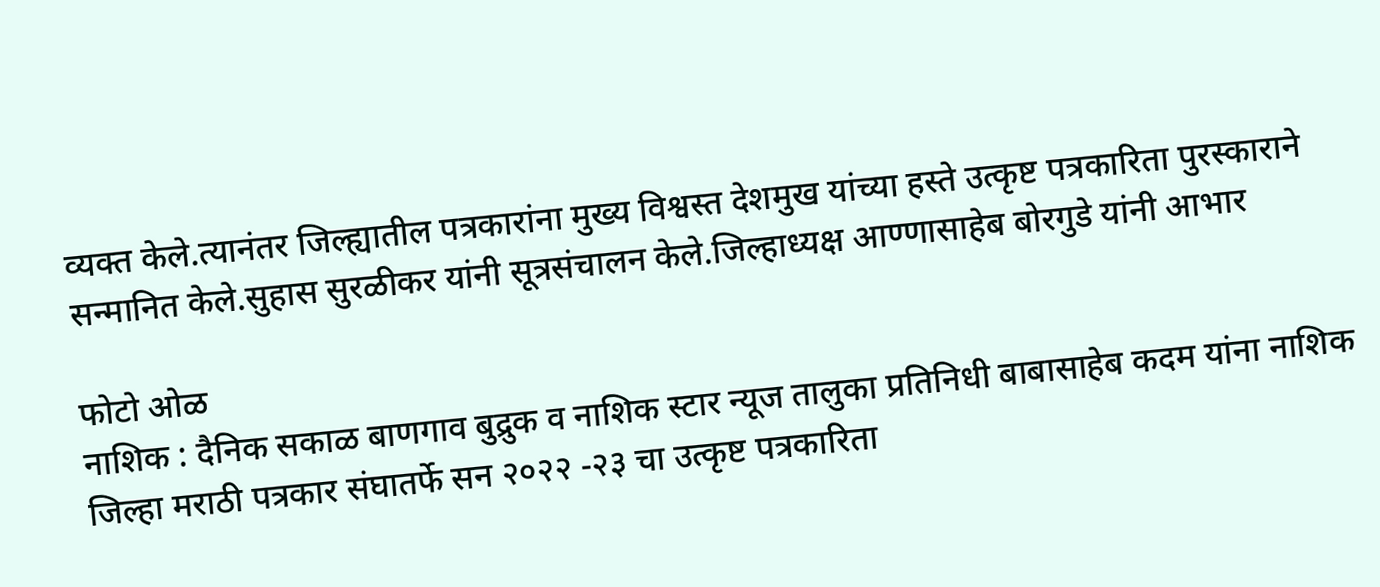व्यक्त केले.त्यानंतर जिल्ह्यातील पत्रकारांना मुख्य विश्वस्त देशमुख यांच्या हस्ते उत्कृष्ट पत्रकारिता पुरस्काराने सन्मानित केले.सुहास सुरळीकर यांनी सूत्रसंचालन केले.जिल्हाध्यक्ष आण्णासाहेब बोरगुडे यांनी आभार

फोटो ओळ
नाशिक : दैनिक सकाळ बाणगाव बुद्रुक व नाशिक स्टार न्यूज तालुका प्रतिनिधी बाबासाहेब कदम यांना नाशिक जिल्हा मराठी पत्रकार संघातर्फे सन २०२२ -२३ चा उत्कृष्ट पत्रकारिता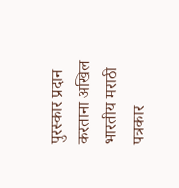पुरस्कार प्रदान करताना अखिल भारतीय मराठी पत्रकार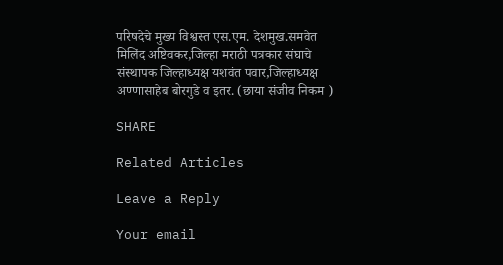परिषदेचे मुख्य विश्वस्त एस.एम. देशमुख.समवेत मिलिंद अष्टिवकर,जिल्हा मराठी पत्रकार संघाचे संस्थापक जिल्हाध्यक्ष यशवंत पवार,जिल्हाध्यक्ष अण्णासाहेब बोरगुडे व इतर. (छाया संजीव निकम )

SHARE

Related Articles

Leave a Reply

Your email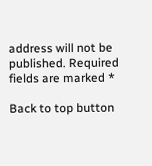address will not be published. Required fields are marked *

Back to top button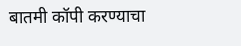बातमी कॉपी करण्याचा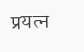प्रयत्न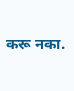करू नका.